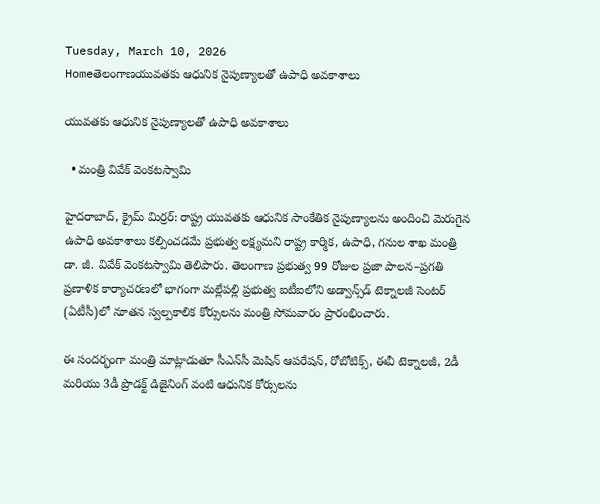Tuesday, March 10, 2026
Homeతెలంగాణయువతకు ఆధునిక నైపుణ్యాలతో ఉపాధి అవకాశాలు

యువతకు ఆధునిక నైపుణ్యాలతో ఉపాధి అవకాశాలు

  • మంత్రి వివేక్ వెంకటస్వామి

హైదరాబాద్, క్రైమ్ మిర్ర‌ర్: రాష్ట్ర యువతకు ఆధునిక సాంకేతిక నైపుణ్యాలను అందించి మెరుగైన ఉపాధి అవకాశాలు కల్పించడమే ప్రభుత్వ లక్ష్యమని రాష్ట్ర కార్మిక, ఉపాధి, గనుల శాఖ మంత్రి డా. జీ. వివేక్ వెంకటస్వామి తెలిపారు. తెలంగాణ ప్రభుత్వ 99 రోజుల ప్రజా పాలన–ప్రగతి ప్రణాళిక కార్యాచరణలో భాగంగా మల్లేపల్లి ప్రభుత్వ ఐటీఐలోని అడ్వాన్స్‌డ్ టెక్నాలజీ సెంటర్ (ఏటీసీ)లో నూతన స్వల్పకాలిక కోర్సులను మంత్రి సోమవారం ప్రారంభించారు.

ఈ సందర్భంగా మంత్రి మాట్లాడుతూ సీఎన్‌సీ మెషిన్ ఆపరేషన్, రోబోటిక్స్, ఈవీ టెక్నాలజీ, 2డీ మరియు 3డీ ప్రొడక్ట్ డిజైనింగ్ వంటి ఆధునిక కోర్సులను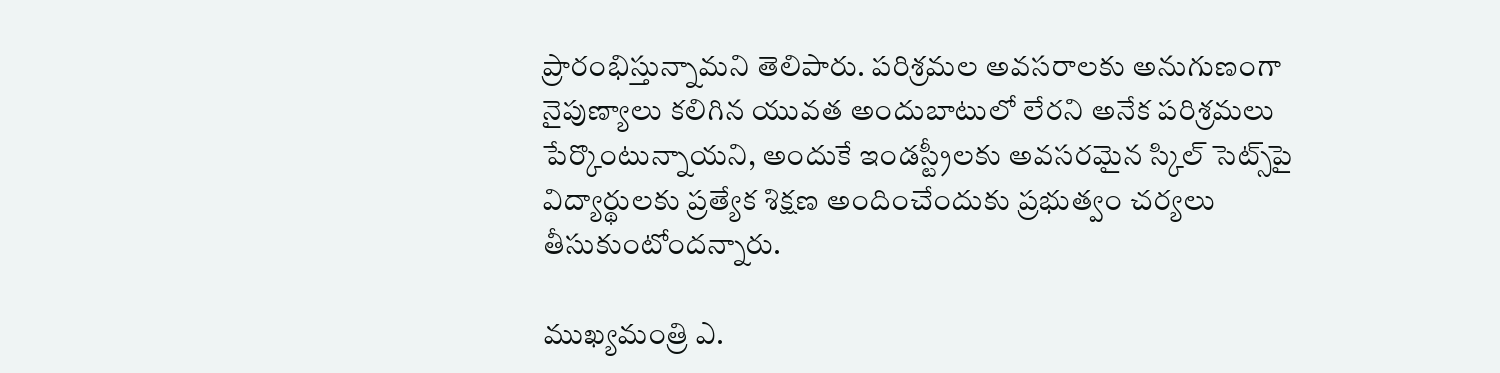ప్రారంభిస్తున్నామని తెలిపారు. పరిశ్రమల అవసరాలకు అనుగుణంగా నైపుణ్యాలు కలిగిన యువత అందుబాటులో లేరని అనేక పరిశ్రమలు పేర్కొంటున్నాయని, అందుకే ఇండస్ట్రీలకు అవసరమైన స్కిల్ సెట్స్‌పై విద్యార్థులకు ప్రత్యేక శిక్షణ అందించేందుకు ప్రభుత్వం చర్యలు తీసుకుంటోందన్నారు.

ముఖ్యమంత్రి ఎ.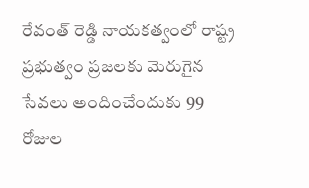రేవంత్ రెడ్డి నాయకత్వంలో రాష్ట్ర ప్రభుత్వం ప్రజలకు మెరుగైన సేవలు అందించేందుకు 99 రోజుల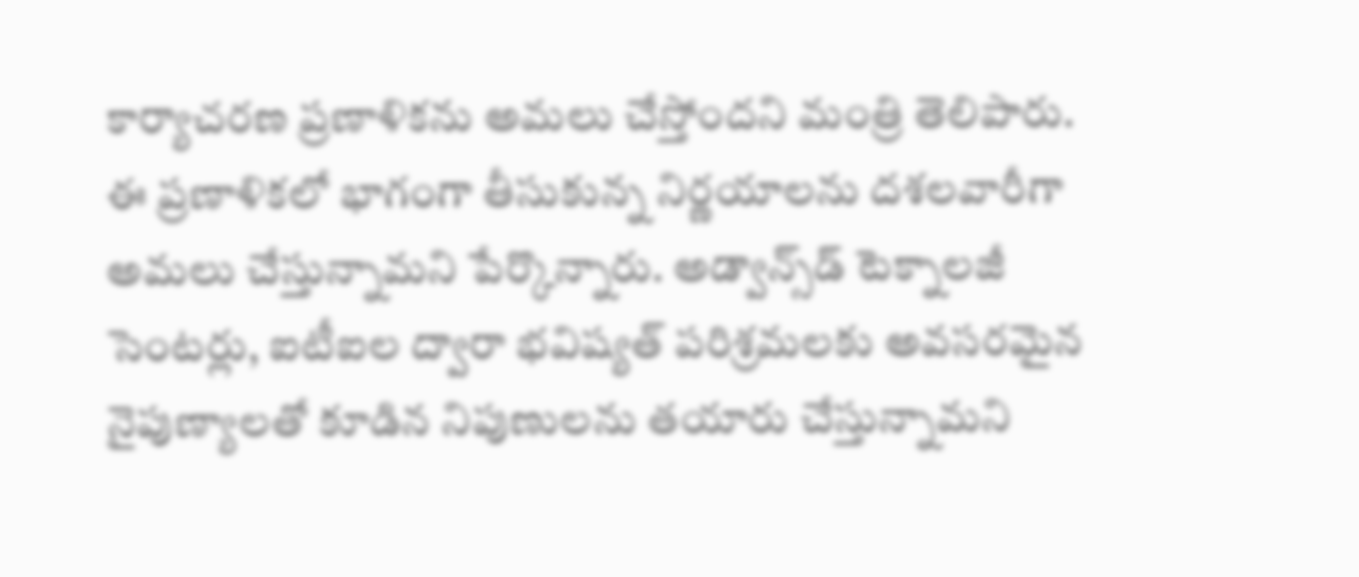కార్యాచరణ ప్రణాళికను అమలు చేస్తోందని మంత్రి తెలిపారు. ఈ ప్రణాళికలో భాగంగా తీసుకున్న నిర్ణయాలను దశలవారీగా అమలు చేస్తున్నామని పేర్కొన్నారు. అడ్వాన్స్‌డ్ టెక్నాలజీ సెంటర్లు, ఐటీఐల ద్వారా భవిష్యత్ పరిశ్రమలకు అవసరమైన నైపుణ్యాలతో కూడిన నిపుణులను తయారు చేస్తున్నామని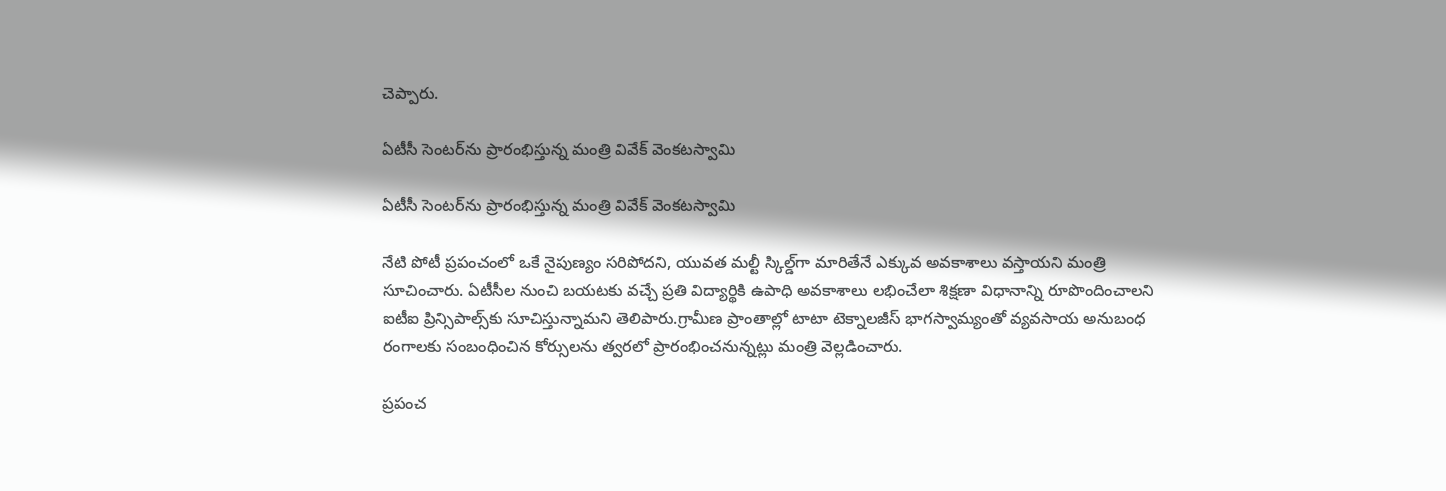చెప్పారు.

ఏటీసీ సెంట‌ర్‌ను ప్రారంభిస్తున్న మంత్రి వివేక్ వెంక‌టస్వామి

ఏటీసీ సెంట‌ర్‌ను ప్రారంభిస్తున్న మంత్రి వివేక్ వెంక‌టస్వామి

నేటి పోటీ ప్రపంచంలో ఒకే నైపుణ్యం సరిపోదని, యువత మల్టీ స్కిల్డ్‌గా మారితేనే ఎక్కువ అవకాశాలు వస్తాయని మంత్రి సూచించారు. ఏటీసీల నుంచి బయటకు వచ్చే ప్రతి విద్యార్థికి ఉపాధి అవకాశాలు లభించేలా శిక్షణా విధానాన్ని రూపొందించాలని ఐటీఐ ప్రిన్సిపాల్స్‌కు సూచిస్తున్నామని తెలిపారు.గ్రామీణ ప్రాంతాల్లో టాటా టెక్నాలజీస్ భాగస్వామ్యంతో వ్యవసాయ అనుబంధ రంగాలకు సంబంధించిన కోర్సులను త్వరలో ప్రారంభించనున్నట్లు మంత్రి వెల్లడించారు.

ప్రపంచ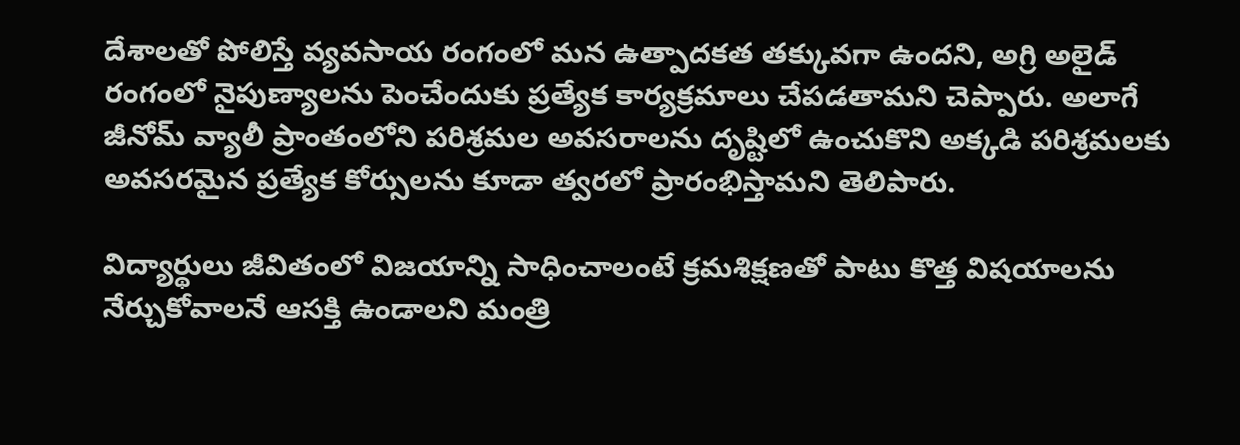దేశాలతో పోలిస్తే వ్యవసాయ రంగంలో మన ఉత్పాదకత తక్కువగా ఉందని, అగ్రి అలైడ్ రంగంలో నైపుణ్యాలను పెంచేందుకు ప్రత్యేక కార్యక్రమాలు చేపడతామని చెప్పారు. అలాగే జీనోమ్ వ్యాలీ ప్రాంతంలోని పరిశ్రమల అవసరాలను దృష్టిలో ఉంచుకొని అక్కడి పరిశ్రమలకు అవసరమైన ప్రత్యేక కోర్సులను కూడా త్వరలో ప్రారంభిస్తామని తెలిపారు.

విద్యార్థులు జీవితంలో విజయాన్ని సాధించాలంటే క్రమశిక్షణతో పాటు కొత్త విషయాలను నేర్చుకోవాలనే ఆసక్తి ఉండాలని మంత్రి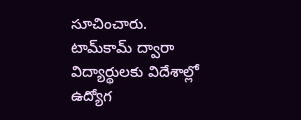సూచించారు. టామ్‌కామ్ ద్వారా విద్యార్థులకు విదేశాల్లో ఉద్యోగ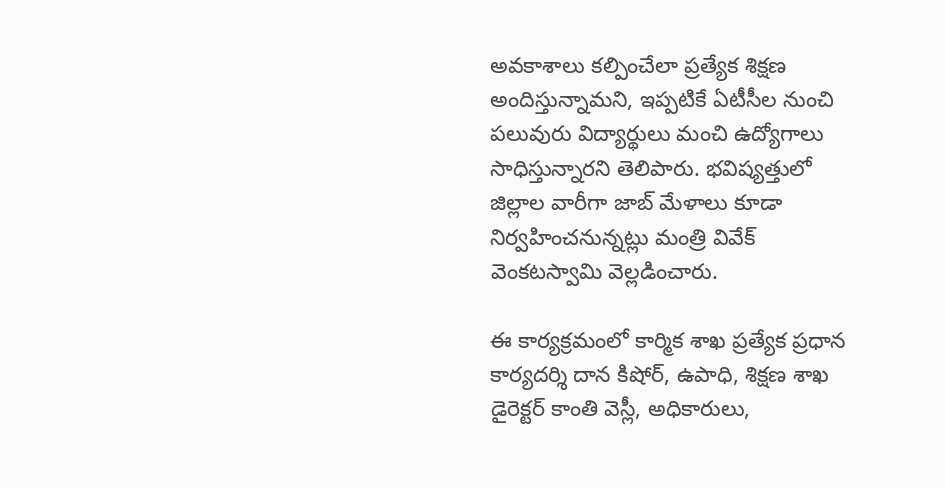అవకాశాలు కల్పించేలా ప్రత్యేక శిక్షణ అందిస్తున్నామని, ఇప్పటికే ఏటీసీల నుంచి పలువురు విద్యార్థులు మంచి ఉద్యోగాలు సాధిస్తున్నారని తెలిపారు. భవిష్యత్తులో జిల్లాల వారీగా జాబ్ మేళాలు కూడా నిర్వహించనున్నట్లు మంత్రి వివేక్ వెంకటస్వామి వెల్లడించారు.

ఈ కార్యక్రమంలో కార్మిక శాఖ ప్రత్యేక ప్రధాన కార్యదర్శి దాన కిషోర్, ఉపాధి, శిక్షణ శాఖ డైరెక్టర్ కాంతి వెస్లీ, అధికారులు,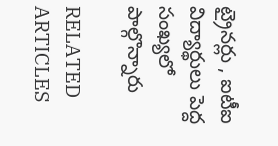ట్రైనర్లు , ఐటీఐ విద్యార్థులు పెద్ద సంఖ్యలో పాల్గొన్నారు

RELATED ARTICLES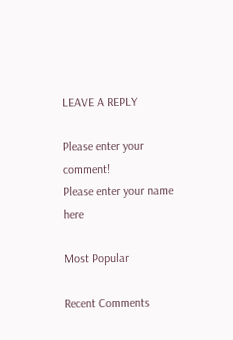LEAVE A REPLY

Please enter your comment!
Please enter your name here

Most Popular

Recent Comments